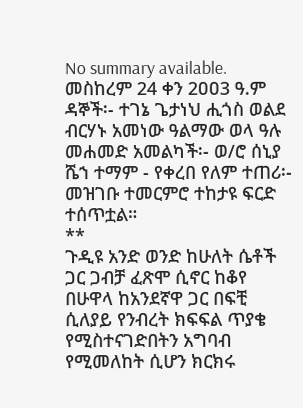No summary available.
መስከረም 24 ቀን 2ዐዐ3 ዓ.ም ዳኞች፡- ተገኔ ጌታነህ ሒጎስ ወልደ ብርሃኑ አመነው ዓልማው ወላ ዓሉ መሐመድ አመልካች፡- ወ/ሮ ሰኒያ ሼኀ ተማም - የቀረበ የለም ተጠሪ፡-
መዝገቡ ተመርምሮ ተከታዩ ፍርድ ተሰጥቷል።
**
ጉዲዩ አንድ ወንድ ከሁለት ሴቶች ጋር ጋብቻ ፈጽሞ ሲኖር ከቆየ በሁዋላ ከአንደኛዋ ጋር በፍቺ ሲለያይ የንብረት ክፍፍል ጥያቄ የሚስተናገድበትን አግባብ የሚመለከት ሲሆን ክርክሩ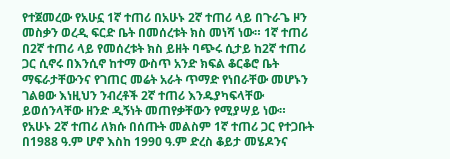የተጀመረው የአሁኗ 1ኛ ተጠሪ በአሁኑ 2ኛ ተጠሪ ላይ በጉራጌ ዞን መስቃን ወረዲ ፍርድ ቤት በመሰረቱት ክስ መነሻ ነው። 1ኛ ተጠሪ በ2ኛ ተጠሪ ላይ የመሰረቱት ክስ ይዘት ባጭሩ ሲታይ ከ2ኛ ተጠሪ ጋር ሲኖሩ በእንሲኖ ከተማ ውስጥ አንድ ክፍል ቆርቆሮ ቤት ማፍራታቸውንና የገጠር መሬት አራት ጥማድ የነበራቸው መሆኑን ገልፀው እነዚህን ንብረቶች 2ኛ ተጠሪ እንዱያካፍላቸው ይወሰንላቸው ዘንድ ዲኝነት መጠየቃቸውን የሚያሣይ ነው። የአሁኑ 2ኛ ተጠሪ ለክሱ በሰጡት መልስም 1ኛ ተጠሪ ጋር የተጋቡት በ1988 ዓ.ም ሆኖ እስከ 199ዐ ዓ.ም ድረስ ቆይታ መሄዶንና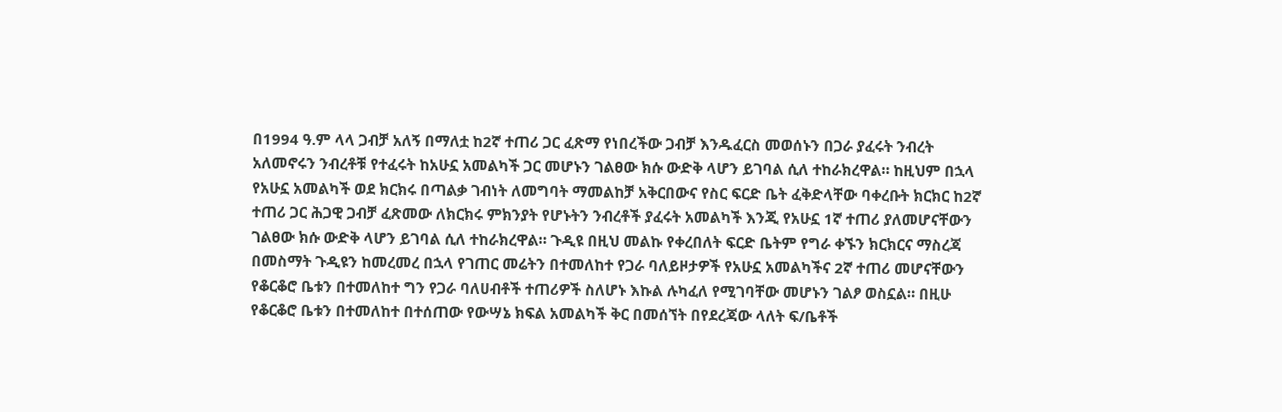በ1994 ዓ.ም ላላ ጋብቻ አለኝ በማለቷ ከ2ኛ ተጠሪ ጋር ፈጽማ የነበረችው ጋብቻ እንዱፈርስ መወሰኑን በጋራ ያፈሩት ንብረት አለመኖሩን ንብረቶቹ የተፈሩት ከአሁኗ አመልካች ጋር መሆኑን ገልፀው ክሱ ውድቅ ላሆን ይገባል ሲለ ተከራክረዋል። ከዚህም በኋላ የአሁኗ አመልካች ወደ ክርክሩ በጣልቃ ገብነት ለመግባት ማመልከቻ አቅርበውና የስር ፍርድ ቤት ፈቅድላቸው ባቀረቡት ክርክር ከ2ኛ ተጠሪ ጋር ሕጋዊ ጋብቻ ፈጽመው ለክርክሩ ምክንያት የሆኑትን ንብረቶች ያፈሩት አመልካች እንጂ የአሁኗ 1ኛ ተጠሪ ያለመሆናቸውን ገልፀው ክሱ ውድቅ ላሆን ይገባል ሲለ ተከራክረዋል። ጉዲዩ በዚህ መልኩ የቀረበለት ፍርድ ቤትም የግራ ቀኙን ክርክርና ማስረጃ በመስማት ጉዲዩን ከመረመረ በኋላ የገጠር መሬትን በተመለከተ የጋራ ባለይዞታዎች የአሁኗ አመልካችና 2ኛ ተጠሪ መሆናቸውን የቆርቆሮ ቤቱን በተመለከተ ግን የጋራ ባለሀብቶች ተጠሪዎች ስለሆኑ እኩል ሉካፈለ የሚገባቸው መሆኑን ገልፆ ወስኗል። በዚሁ የቆርቆሮ ቤቱን በተመለከተ በተሰጠው የውሣኔ ክፍል አመልካች ቅር በመሰኘት በየደረጃው ላለት ፍ/ቤቶች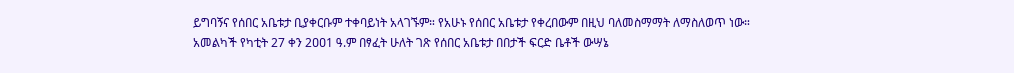ይግባኝና የሰበር አቤቱታ ቢያቀርቡም ተቀባይነት አላገኙም። የአሁኑ የሰበር አቤቱታ የቀረበውም በዚህ ባለመስማማት ለማስለወጥ ነው።
አመልካች የካቲት 27 ቀን 2ዐዐ1 ዓ.ም በፃፈት ሁለት ገጽ የሰበር አቤቱታ በበታች ፍርድ ቤቶች ውሣኔ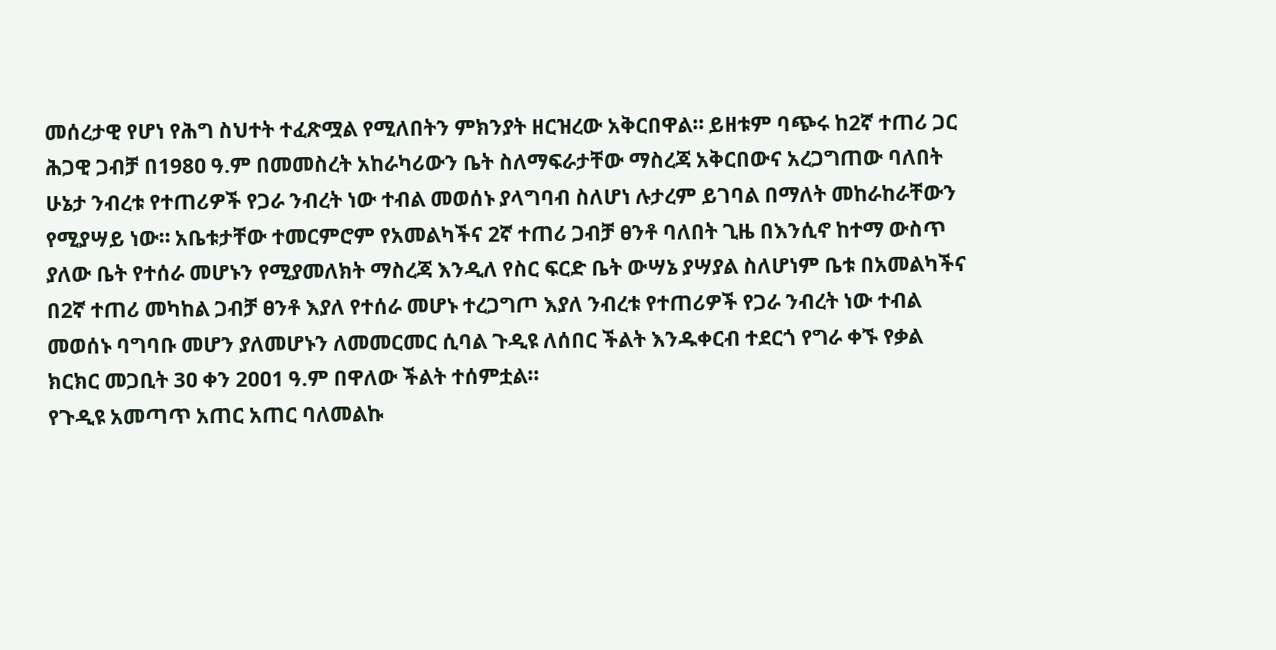መሰረታዊ የሆነ የሕግ ስህተት ተፈጽሟል የሚለበትን ምክንያት ዘርዝረው አቅርበዋል። ይዘቱም ባጭሩ ከ2ኛ ተጠሪ ጋር ሕጋዊ ጋብቻ በ198ዐ ዓ.ም በመመስረት አከራካሪውን ቤት ስለማፍራታቸው ማስረጃ አቅርበውና አረጋግጠው ባለበት ሁኔታ ንብረቱ የተጠሪዎች የጋራ ንብረት ነው ተብል መወሰኑ ያላግባብ ስለሆነ ሉታረም ይገባል በማለት መከራከራቸውን የሚያሣይ ነው። አቤቱታቸው ተመርምሮም የአመልካችና 2ኛ ተጠሪ ጋብቻ ፀንቶ ባለበት ጊዜ በእንሲኖ ከተማ ውስጥ ያለው ቤት የተሰራ መሆኑን የሚያመለክት ማስረጃ እንዲለ የስር ፍርድ ቤት ውሣኔ ያሣያል ስለሆነም ቤቱ በአመልካችና በ2ኛ ተጠሪ መካከል ጋብቻ ፀንቶ እያለ የተሰራ መሆኑ ተረጋግጦ እያለ ንብረቱ የተጠሪዎች የጋራ ንብረት ነው ተብል መወሰኑ ባግባቡ መሆን ያለመሆኑን ለመመርመር ሲባል ጉዲዩ ለሰበር ችልት እንዱቀርብ ተደርጎ የግራ ቀኙ የቃል ክርክር መጋቢት 3ዐ ቀን 2ዐዐ1 ዓ.ም በዋለው ችልት ተሰምቷል።
የጉዲዩ አመጣጥ አጠር አጠር ባለመልኩ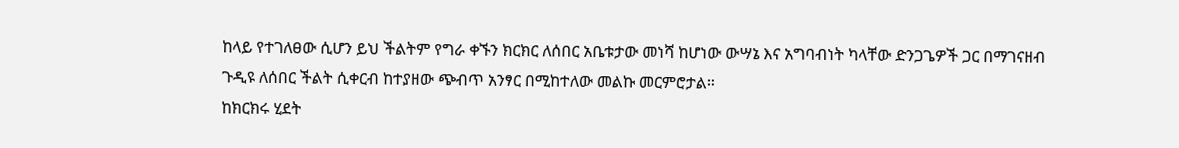ከላይ የተገለፀው ሲሆን ይህ ችልትም የግራ ቀኙን ክርክር ለሰበር አቤቱታው መነሻ ከሆነው ውሣኔ እና አግባብነት ካላቸው ድንጋጌዎች ጋር በማገናዘብ ጉዲዩ ለሰበር ችልት ሲቀርብ ከተያዘው ጭብጥ አንፃር በሚከተለው መልኩ መርምሮታል።
ከክርክሩ ሂደት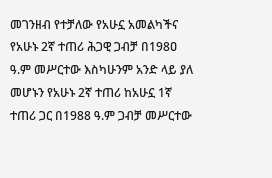መገንዘብ የተቻለው የአሁኗ አመልካችና የአሁኑ 2ኛ ተጠሪ ሕጋዊ ጋብቻ በ198ዐ ዓ.ም መሥርተው እስካሁንም አንድ ላይ ያለ መሆኑን የአሁኑ 2ኛ ተጠሪ ከአሁኗ 1ኛ ተጠሪ ጋር በ1988 ዓ.ም ጋብቻ መሥርተው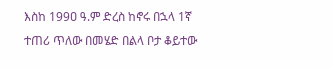እስከ 199ዐ ዓ.ም ድረስ ከኖሩ በኋላ 1ኛ ተጠሪ ጥለው በመሄድ በልላ ቦታ ቆይተው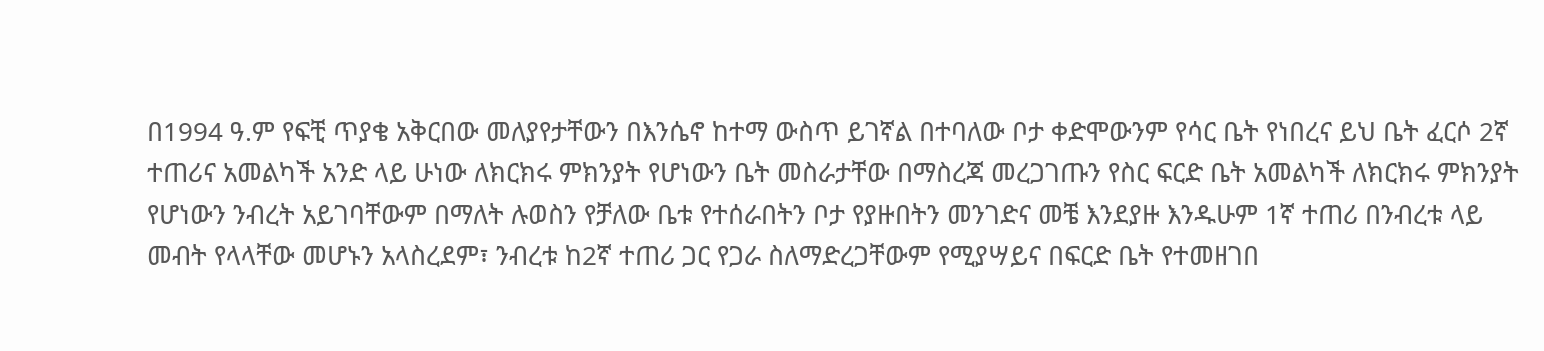በ1994 ዓ.ም የፍቺ ጥያቄ አቅርበው መለያየታቸውን በእንሴኖ ከተማ ውስጥ ይገኛል በተባለው ቦታ ቀድሞውንም የሳር ቤት የነበረና ይህ ቤት ፈርሶ 2ኛ ተጠሪና አመልካች አንድ ላይ ሁነው ለክርክሩ ምክንያት የሆነውን ቤት መስራታቸው በማስረጃ መረጋገጡን የስር ፍርድ ቤት አመልካች ለክርክሩ ምክንያት የሆነውን ንብረት አይገባቸውም በማለት ሉወስን የቻለው ቤቱ የተሰራበትን ቦታ የያዙበትን መንገድና መቼ እንደያዙ እንዱሁም 1ኛ ተጠሪ በንብረቱ ላይ መብት የላላቸው መሆኑን አላስረደም፣ ንብረቱ ከ2ኛ ተጠሪ ጋር የጋራ ስለማድረጋቸውም የሚያሣይና በፍርድ ቤት የተመዘገበ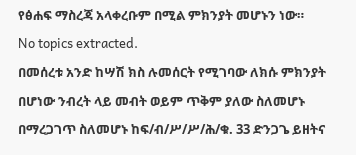የፅሐፍ ማስረጃ አላቀረቡም በሚል ምክንያት መሆኑን ነው።
No topics extracted.
በመሰረቱ አንድ ከሣሽ ክስ ሉመሰርት የሚገባው ለክሱ ምክንያት በሆነው ንብረት ላይ መብት ወይም ጥቅም ያለው ስለመሆኑ በማረጋገጥ ስለመሆኑ ከፍ/ብ/ሥ/ሥ/ሕ/ቁ. 33 ድንጋጌ ይዘትና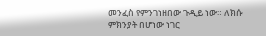መንፈስ የምንገነዘበው ጉዲይ ነው። ለክሱ ምክንያት በሆነው ነገር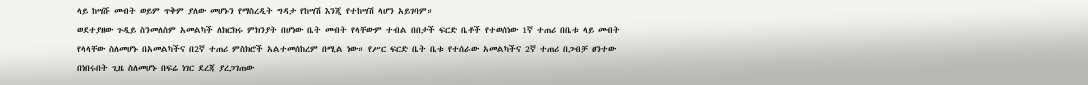ላይ ከሣሹ መብት ወይም ጥቅም ያለው መሆኑን የማስረዲት ግዳታ የከሣሽ እንጂ የተከሣሽ ላሆን አይገባም።
ወደተያዘው ጉዲይ ስንመለስም አመልካች ለክርክሩ ምክንያት በሆነው ቤት መብት የላቸውም ተብል በበታች ፍርድ ቤቶች የተወሰነው 1ኛ ተጠሪ በቤቱ ላይ መብት የላላቸው ስለመሆኑ በአመልካችና በ2ኛ ተጠሪ ምስክሮች አልተመሰከረም በሚል ነው። የሥር ፍርድ ቤት ቤቱ የተሰራው አመልካችና 2ኛ ተጠሪ በጋብቻ ፀንተው በነበሩበት ጊዜ ስለመሆኑ በፍሬ ነገር ደረጃ ያረጋገጠው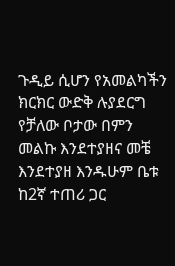ጉዲይ ሲሆን የአመልካችን ክርክር ውድቅ ሉያደርግ የቻለው ቦታው በምን መልኩ እንደተያዘና መቼ እንደተያዘ እንዱሁም ቤቱ ከ2ኛ ተጠሪ ጋር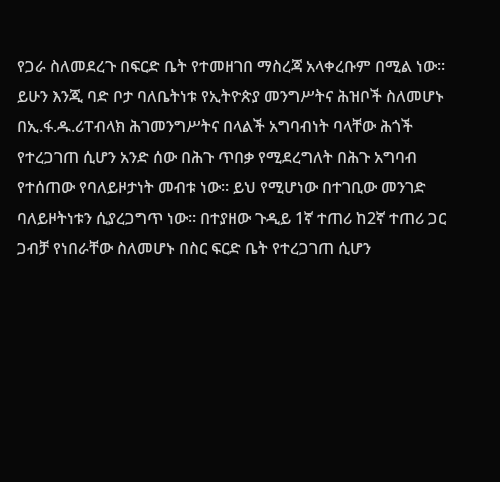የጋራ ስለመደረጉ በፍርድ ቤት የተመዘገበ ማስረጃ አላቀረቡም በሚል ነው። ይሁን እንጂ ባድ ቦታ ባለቤትነቱ የኢትዮጵያ መንግሥትና ሕዝቦች ስለመሆኑ በኢ.ፋ.ዱ.ሪፐብላክ ሕገመንግሥትና በላልች አግባብነት ባላቸው ሕጎች የተረጋገጠ ሲሆን አንድ ሰው በሕጉ ጥበቃ የሚደረግለት በሕጉ አግባብ የተሰጠው የባለይዞታነት መብቱ ነው። ይህ የሚሆነው በተገቢው መንገድ ባለይዞትነቱን ሲያረጋግጥ ነው። በተያዘው ጉዲይ 1ኛ ተጠሪ ከ2ኛ ተጠሪ ጋር ጋብቻ የነበራቸው ስለመሆኑ በስር ፍርድ ቤት የተረጋገጠ ሲሆን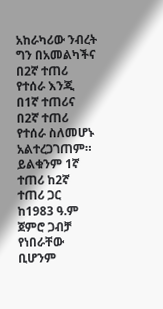አከራካሪው ንብረት ግን በአመልካችና በ2ኛ ተጠሪ የተሰራ እንጂ በ1ኛ ተጠሪና በ2ኛ ተጠሪ የተሰራ ስለመሆኑ አልተረጋገጠም። ይልቁንም 1ኛ ተጠሪ ከ2ኛ ተጠሪ ጋር ከ1983 ዓ.ም ጀምሮ ጋብቻ የነበራቸው ቢሆንም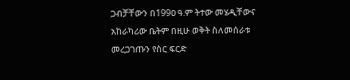ጋብቻቸውን በ199ዐ ዓ.ም ትተው መሄዲቸውና አከራካሪው ቤትም በዚሁ ወቅት ስለመሰራቱ መረጋገጡን የስር ፍርድ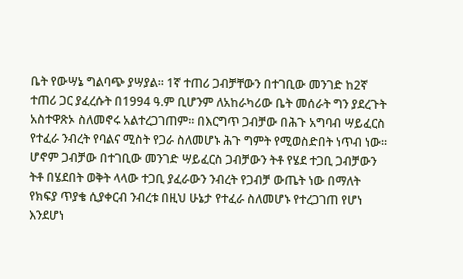ቤት የውሣኔ ግልባጭ ያሣያል። 1ኛ ተጠሪ ጋብቻቸውን በተገቢው መንገድ ከ2ኛ ተጠሪ ጋር ያፈረሱት በ1994 ዓ.ም ቢሆንም ለአከራካሪው ቤት መሰራት ግን ያደረጉት አስተዋጽኦ ስለመኖሩ አልተረጋገጠም። በእርግጥ ጋብቻው በሕጉ አግባብ ሣይፈርስ የተፈራ ንብረት የባልና ሚስት የጋራ ስለመሆኑ ሕጉ ግምት የሚወስድበት ነጥብ ነው። ሆኖም ጋብቻው በተገቢው መንገድ ሣይፈርስ ጋብቻውን ትቶ የሄደ ተጋቢ ጋብቻውን ትቶ በሄደበት ወቅት ላላው ተጋቢ ያፈራውን ንብረት የጋብቻ ውጤት ነው በማለት የክፍያ ጥያቄ ሲያቀርብ ንብረቱ በዚህ ሁኔታ የተፈራ ስለመሆኑ የተረጋገጠ የሆነ እንደሆነ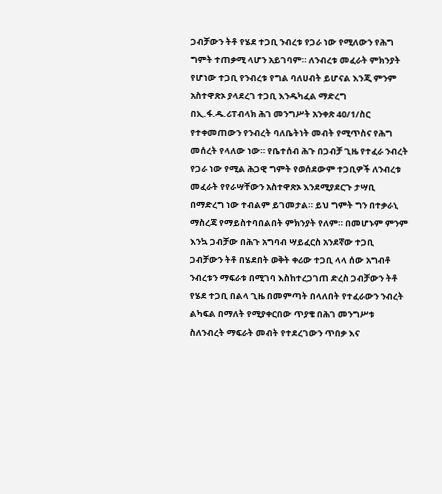ጋብቻውን ትቶ የሄደ ተጋቢ ንብረቱ የጋራ ነው የሚለውን የሕግ ግምት ተጠቃሚ ላሆን አይገባም። ለንብረቱ መፈራት ምክንያት የሆነው ተጋቢ የንብረቱ የግል ባለሀብት ይሆናል እንጂ ምንም አስተዋጽኦ ያላደረገ ተጋቢ እንዱካፈል ማድረግ በኢ.ፋ.ዱ.ሪፐብላክ ሕገ መንግሥት አንቀጽ 4ዐ/1/ስር የተቀመጠውን የንብረት ባለቤትነት መብት የሚጥስና የሕግ መሰረት የላለው ነው። የቤተሰብ ሕጉ በጋብቻ ጊዜ የተፈራ ንብረት የጋራ ነው የሚል ሕጋዊ ግምት የወሰደውም ተጋቢዎች ለንብረቱ መፈራት የየራሣቸውን አስተዋጽኦ እንደሚያደርጉ ታሣቢ በማድረግ ነው ተብልም ይገመታል። ይህ ግምት ግን በተቃራኒ ማስረጃ የማይስተባበልበት ምክንያት የለም። በመሆኑም ምንም እንኳ ጋብቻው በሕጉ አግባብ ሣይፈርስ አንደኛው ተጋቢ ጋብቻውን ትቶ በሄደበት ወቅት ቀሪው ተጋቢ ላላ ሰው አግብቶ ንብረቱን ማፍራቱ በሚገባ እስከተረጋገጠ ድረስ ጋብቻውን ትቶ የሄደ ተጋቢ በልላ ጊዜ በመምጣት በላለበት የተፈራውን ንብረት ልካፍል በማለት የሚያቀርበው ጥያቄ በሕገ መንግሥቱ ስለንብረት ማፍራት መብት የተደረገውን ጥበቃ እና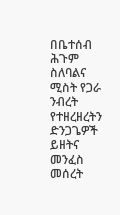በቤተሰብ ሕጉም ስለባልና ሚስት የጋራ ንብረት የተዘረዘረትን ድንጋጌዎች ይዘትና መንፈስ መሰረት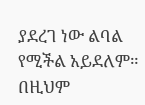ያደረገ ነው ልባል የሚችል አይደለም። በዚህም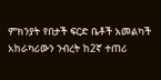ምክንያት የበታች ፍርድ ቤቶች አመልካች አከራካሪውን ንብረት ከ2ኛ ተጠሪ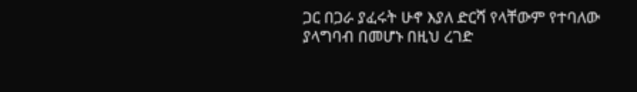ጋር በጋራ ያፈሩት ሁኖ እያለ ድርሻ የላቸውም የተባለው ያላግባብ በመሆኑ በዚህ ረገድ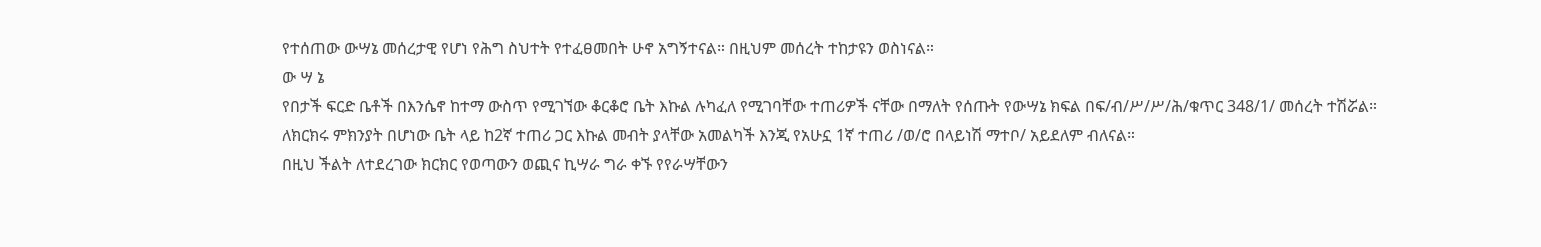የተሰጠው ውሣኔ መሰረታዊ የሆነ የሕግ ስህተት የተፈፀመበት ሁኖ አግኝተናል። በዚህም መሰረት ተከታዩን ወስነናል።
ው ሣ ኔ
የበታች ፍርድ ቤቶች በእንሴኖ ከተማ ውስጥ የሚገኘው ቆርቆሮ ቤት እኩል ሉካፈለ የሚገባቸው ተጠሪዎች ናቸው በማለት የሰጡት የውሣኔ ክፍል በፍ/ብ/ሥ/ሥ/ሕ/ቁጥር 348/1/ መሰረት ተሽሯል።
ለክርክሩ ምክንያት በሆነው ቤት ላይ ከ2ኛ ተጠሪ ጋር እኩል መብት ያላቸው አመልካች እንጂ የአሁኗ 1ኛ ተጠሪ /ወ/ሮ በላይነሽ ማተቦ/ አይደለም ብለናል።
በዚህ ችልት ለተደረገው ክርክር የወጣውን ወጪና ኪሣራ ግራ ቀኙ የየራሣቸውን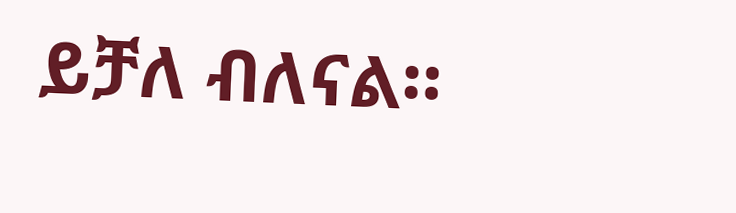ይቻለ ብለናል።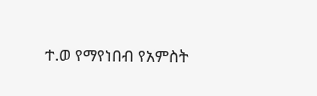ተ.ወ የማየነበብ የአምስት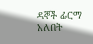ዳኞች ፊርማ አለበት